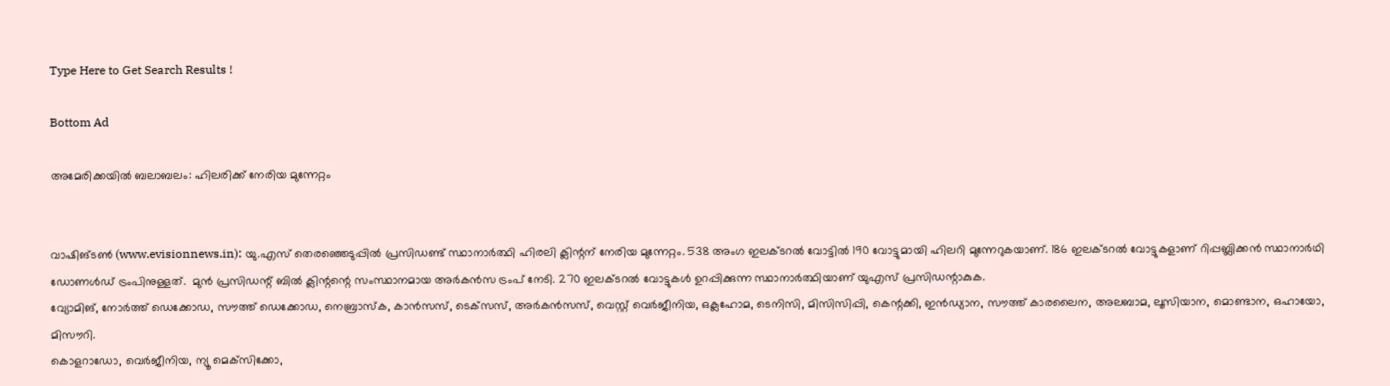Type Here to Get Search Results !

Bottom Ad

അമേരിക്കയില്‍ ബലാബലം: ഹിലരിക്ക് നേരിയ മുന്നേറ്റം


വാഷിങ്ടണ്‍ (www.evisionnews.in): യു.എസ് തെരഞ്ഞെടുപ്പില്‍ പ്രസിഡണ്ട് സ്ഥാനാര്‍ത്ഥി ഹിരലി ക്ലിന്റന് നേരിയ മുന്നേറ്റം. 538 അംഗ ഇലക്ടറല്‍ വോട്ടില്‍ 190 വോട്ടുമായി ഹിലറി മുന്നേറുകയാണ്. 186 ഇലക്ടറല്‍ വോട്ടുകളാണ് റിപ്പബ്ലിക്കന്‍ സ്ഥാനാര്‍ഥി ഡോണള്‍ഡ് ട്രംപിനുള്ളത്.  മുന്‍ പ്രസിഡന്റ് ബില്‍ ക്ലിന്റന്റെ സംസ്ഥാനമായ അര്‍കന്‍സ ട്രംപ് നേടി. 270 ഇലക്ടറല്‍ വോട്ടുകള്‍ ഉറപ്പിക്കുന്ന സ്ഥാനാര്‍ത്ഥിയാണ് യുഎസ് പ്രസിഡന്റാകുക.
വ്യോമിങ്, നോര്‍ത്ത് ഡെക്കോഡ, സൗത്ത് ഡെക്കോഡ, നെബ്രാസ്‌ക, കാന്‍സസ്, ടെക്‌സസ്, അര്‍കന്‍സസ്, വെസ്റ്റ് വെര്‍ജീനിയ, ഒക്ലഹോമ, ടെനിസി, മിസിസിപ്പി, കെന്റക്കി, ഇന്‍ഡ്യാന, സൗത്ത് കാരലൈന, അലബാമ, ലൂസിയാന, മൊണ്ടാന, ഒഹായോ, മിസൗറി.
കൊളറാഡോ, വെര്‍ജീനിയ, ന്യൂ മെക്‌സിക്കോ,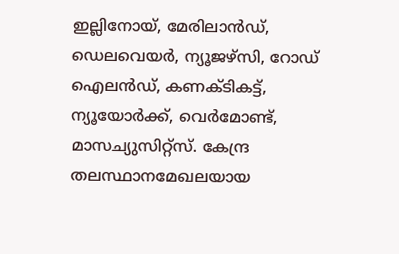ഇല്ലിനോയ്, മേരിലാന്‍ഡ്, ഡെലവെയര്‍, ന്യൂജഴ്‌സി, റോഡ് ഐലന്‍ഡ്, കണക്ടികട്ട്, ന്യൂയോര്‍ക്ക്, വെര്‍മോണ്ട്, മാസച്യുസിറ്റ്‌സ്. കേന്ദ്ര തലസ്ഥാനമേഖലയായ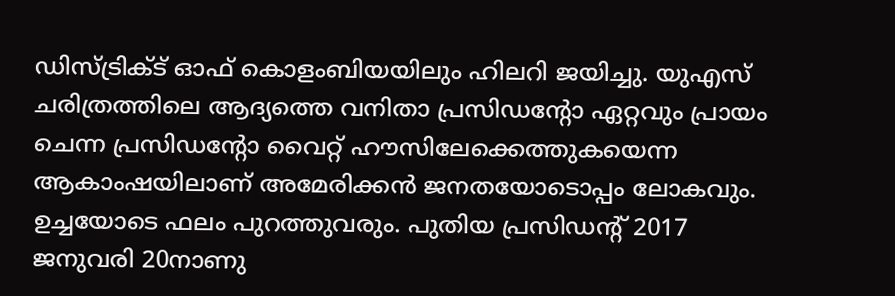ഡിസ്ട്രിക്ട് ഓഫ് കൊളംബിയയിലും ഹിലറി ജയിച്ചു. യുഎസ് ചരിത്രത്തിലെ ആദ്യത്തെ വനിതാ പ്രസിഡന്റോ ഏറ്റവും പ്രായം ചെന്ന പ്രസിഡന്റോ വൈറ്റ് ഹൗസിലേക്കെത്തുകയെന്ന ആകാംഷയിലാണ് അമേരിക്കന്‍ ജനതയോടൊപ്പം ലോകവും. ഉച്ചയോടെ ഫലം പുറത്തുവരും. പുതിയ പ്രസിഡന്റ് 2017 ജനുവരി 20നാണു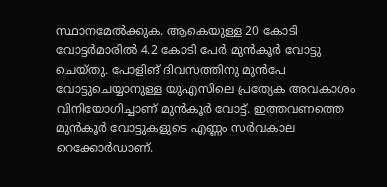സ്ഥാനമേല്‍ക്കുക. ആകെയുള്ള 20 കോടി വോട്ടര്‍മാരില്‍ 4.2 കോടി പേര്‍ മുന്‍കൂര്‍ വോട്ടു ചെയ്തു. പോളിങ് ദിവസത്തിനു മുന്‍പേ വോട്ടുചെയ്യാനുള്ള യുഎസിലെ പ്രത്യേക അവകാശം വിനിയോഗിച്ചാണ് മുന്‍കൂര്‍ വോട്ട്. ഇത്തവണത്തെ മുന്‍കൂര്‍ വോട്ടുകളുടെ എണ്ണം സര്‍വകാല റെക്കോര്‍ഡാണ്.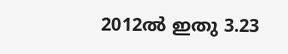2012ല്‍ ഇതു 3.23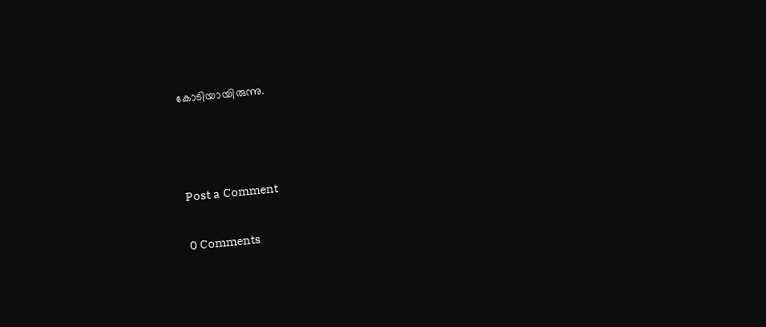കോടിയായിരുന്നു.



Post a Comment

0 Comments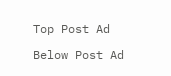Top Post Ad

Below Post Ad